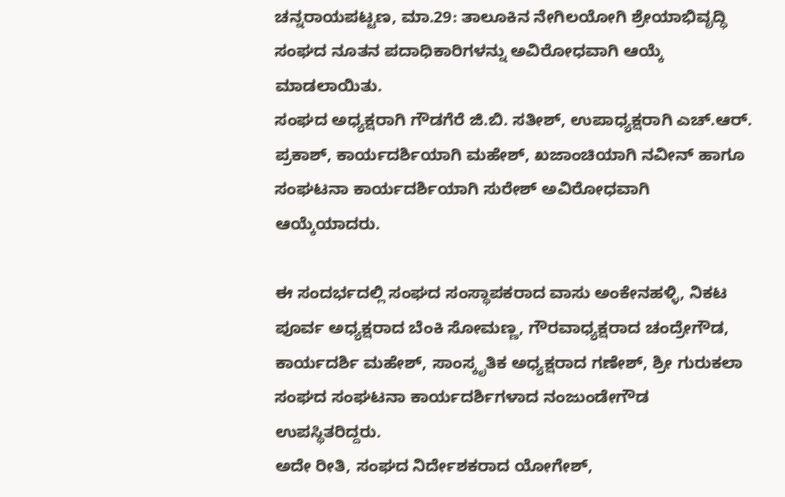ಚನ್ನರಾಯಪಟ್ಟಣ, ಮಾ.29: ತಾಲೂಕಿನ ನೇಗಿಲಯೋಗಿ ಶ್ರೇಯಾಭಿವೃದ್ಧಿ ಸಂಘದ ನೂತನ ಪದಾಧಿಕಾರಿಗಳನ್ನು ಅವಿರೋಧವಾಗಿ ಆಯ್ಕೆ ಮಾಡಲಾಯಿತು.
ಸಂಘದ ಅಧ್ಯಕ್ಷರಾಗಿ ಗೌಡಗೆರೆ ಜಿ.ಬಿ. ಸತೀಶ್, ಉಪಾಧ್ಯಕ್ಷರಾಗಿ ಎಚ್.ಆರ್. ಪ್ರಕಾಶ್, ಕಾರ್ಯದರ್ಶಿಯಾಗಿ ಮಹೇಶ್, ಖಜಾಂಚಿಯಾಗಿ ನವೀನ್ ಹಾಗೂ ಸಂಘಟನಾ ಕಾರ್ಯದರ್ಶಿಯಾಗಿ ಸುರೇಶ್ ಅವಿರೋಧವಾಗಿ ಆಯ್ಕೆಯಾದರು.

ಈ ಸಂದರ್ಭದಲ್ಲಿ ಸಂಘದ ಸಂಸ್ಥಾಪಕರಾದ ವಾಸು ಅಂಕೇನಹಳ್ಳಿ, ನಿಕಟ ಪೂರ್ವ ಅಧ್ಯಕ್ಷರಾದ ಬೆಂಕಿ ಸೋಮಣ್ಣ, ಗೌರವಾಧ್ಯಕ್ಷರಾದ ಚಂದ್ರೇಗೌಡ, ಕಾರ್ಯದರ್ಶಿ ಮಹೇಶ್, ಸಾಂಸ್ಕೃತಿಕ ಅಧ್ಯಕ್ಷರಾದ ಗಣೇಶ್, ಶ್ರೀ ಗುರುಕಲಾ ಸಂಘದ ಸಂಘಟನಾ ಕಾರ್ಯದರ್ಶಿಗಳಾದ ನಂಜುಂಡೇಗೌಡ ಉಪಸ್ಥಿತರಿದ್ದರು.
ಅದೇ ರೀತಿ, ಸಂಘದ ನಿರ್ದೇಶಕರಾದ ಯೋಗೇಶ್,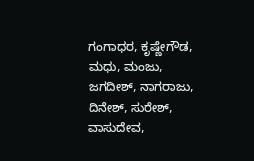ಗಂಗಾಧರ, ಕೃಷ್ಣೇಗೌಡ, ಮಧು, ಮಂಜು, ಜಗದೀಶ್, ನಾಗರಾಜು, ದಿನೇಶ್, ಸುರೇಶ್, ವಾಸುದೇವ,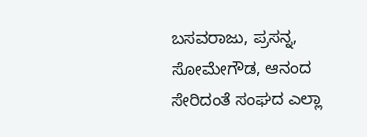ಬಸವರಾಜು, ಪ್ರಸನ್ನ, ಸೋಮೇಗೌಡ, ಆನಂದ ಸೇರಿದಂತೆ ಸಂಘದ ಎಲ್ಲಾ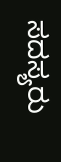ಸದಸ್ಯರು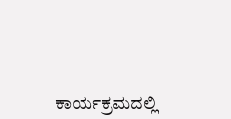ಕಾರ್ಯಕ್ರಮದಲ್ಲಿ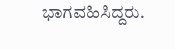ಭಾಗವಹಿಸಿದ್ದರು.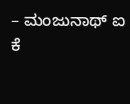– ಮಂಜುನಾಥ್ ಐ ಕೆ